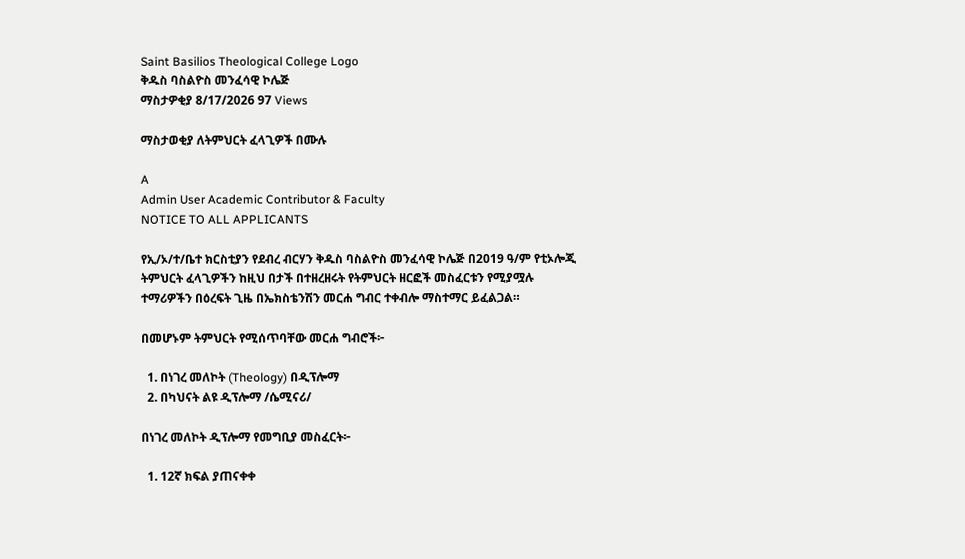Saint Basilios Theological College Logo
ቅዱስ ባስልዮስ መንፈሳዊ ኮሌጅ
ማስታዎቂያ 8/17/2026 97 Views

ማስታወቂያ ለትምህርት ፈላጊዎች በሙሉ

A
Admin User Academic Contributor & Faculty
NOTICE TO ALL APPLICANTS

የኢ/ኦ/ተ/ቤተ ክርስቲያን የደብረ ብርሃን ቅዱስ ባስልዮስ መንፈሳዊ ኮሌጅ በ2019 ዓ/ም የቲኦሎጂ ትምህርት ፈላጊዎችን ከዚህ በታች በተዘረዘሩት የትምህርት ዘርፎች መስፈርቱን የሚያሟሉ ተማሪዎችን በዕረፍት ጊዜ በኤክስቴንሽን መርሐ ግብር ተቀብሎ ማስተማር ይፈልጋል።

በመሆኑም ትምህርት የሚሰጥባቸው መርሐ ግብሮች፦

  1. በነገረ መለኮት (Theology) በዲፕሎማ
  2. በካህናት ልዩ ዲፕሎማ /ሴሚናሪ/

በነገረ መለኮት ዲፕሎማ የመግቢያ መስፈርት፦

  1. 12ኛ ክፍል ያጠናቀቀ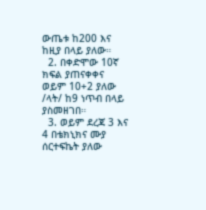ውጤቱ ከ200 እና ከዚያ በላይ ያለው።
  2. በቀድሞው 10ኛ ክፍል ያጠናቀቀና ወይም 10+2 ያለው /ላት/ ከ9 ነጥብ በላይ ያስመዘገበ።
  3. ወይም ደረጃ 3 እና 4 በቴክኒክና ሙያ ሰርተፍኬት ያለው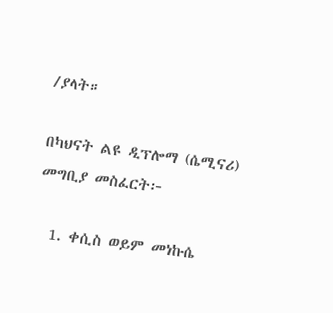/ያላት።

በካህናት ልዩ ዲፕሎማ (ሴሚናሪ) መግቢያ መስፈርት፦

  1. ቀሲስ ወይም መነኩሴ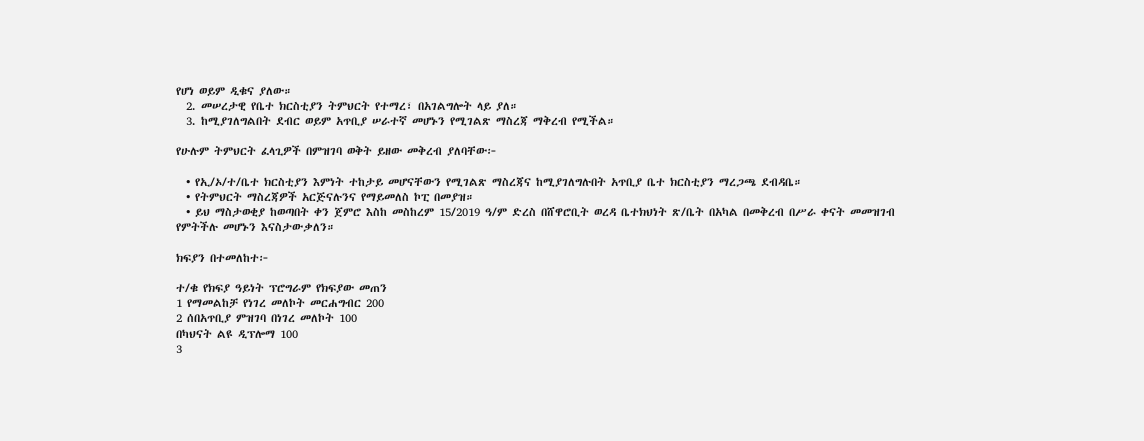የሆነ ወይም ዲቁና ያለው።
  2. መሠረታዊ የቤተ ክርስቲያን ትምህርት የተማረ፣ በአገልግሎት ላይ ያለ።
  3. ከሚያገለግልበት ደብር ወይም አጥቢያ ሠራተኛ መሆኑን የሚገልጽ ማስረጃ ማቅረብ የሚችል።

የሁሉም ትምህርት ፈላጊዎች በምዝገባ ወቅት ይዘው መቅረብ ያለባቸው፦

  • የኢ/ኦ/ተ/ቤተ ክርስቲያን እምነት ተከታይ መሆናቸውን የሚገልጽ ማስረጃና ከሚያገለግሉበት አጥቢያ ቤተ ክርስቲያን ማረጋጫ ደብዳቤ።
  • የትምህርት ማስረጃዎች አርጅናሉንና የማይመለስ ኮፒ በመያዝ።
  • ይህ ማስታወቂያ ከወጣበት ቀን ጀምሮ እስከ መስከረም 15/2019 ዓ/ም ድረስ በሸዋሮቢት ወረዳ ቤተክህነት ጽ/ቤት በአካል በመቅረብ በሥራ ቀናት መመዝገብ የምትችሉ መሆኑን እናስታውቃለን።

ክፍያን በተመለከተ፦

ተ/ቁ የክፍያ ዓይነት ፕሮግራም የክፍያው መጠን
1 የማመልከቻ የነገረ መለኮት መርሐግብር 200
2 ሰበአጥቢያ ምዝገባ በነገረ መለኮት 100
በካህናት ልዩ ዲፕሎማ 100
3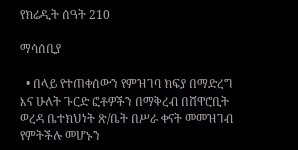የክሬዲት ሰዓት 210

ማሳሰቢያ

  • በላይ የተጠቀሰውን የምዝገባ ክፍያ በማድረግ እና ሁለት ጉርድ ፎቶዎችን በማቅረብ በሸዋሮቢት ወረዳ ቤተክህነት ጽ/ቤት በሥራ ቀናት መመዝገብ የምትችሉ መሆኑን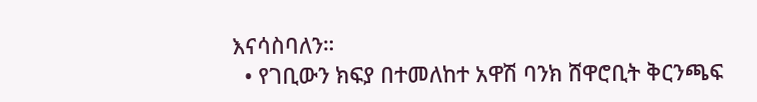እናሳስባለን።
  • የገቢውን ክፍያ በተመለከተ አዋሽ ባንክ ሸዋሮቢት ቅርንጫፍ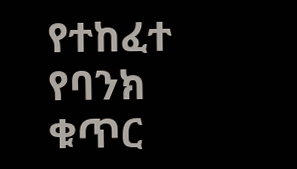የተከፈተ የባንክ ቁጥር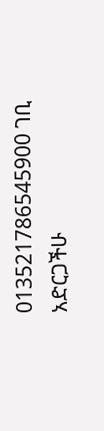013521786545900 ገቢ አድርጋችሁ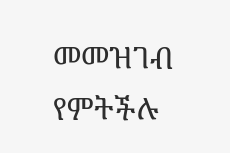መመዝገብ የምትችሉ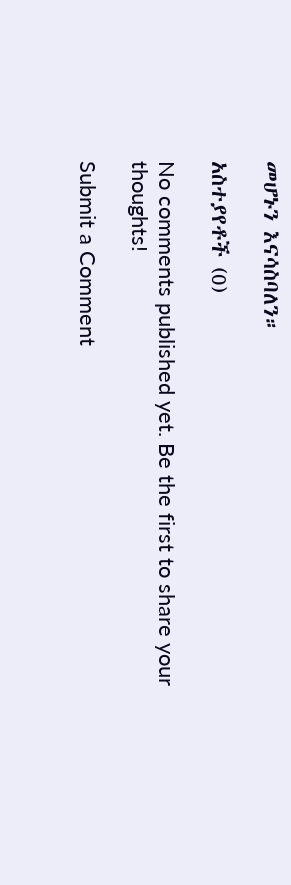መሆኑን እናሳስባለን።

አስተያየቶች (0)

No comments published yet. Be the first to share your thoughts!

Submit a Comment